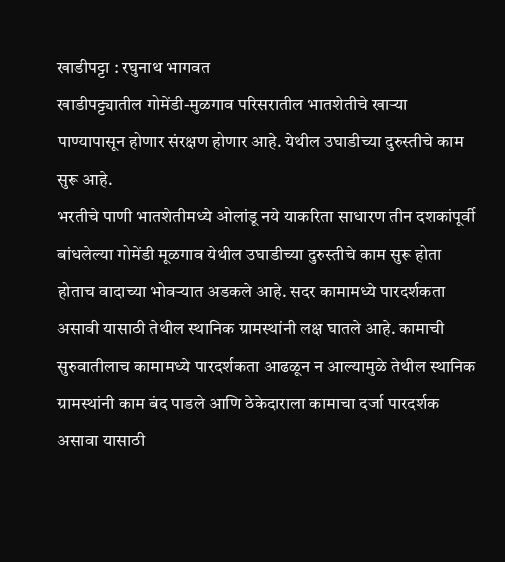खाडीपट्टा : रघुनाथ भागवत
खाडीपट्ट्यातील गोमेंडी-मुळगाव परिसरातील भातशेतीचे खाऱ्या पाण्यापासून होणार संरक्षण होणार आहे. येथील उघाडीच्या दुरुस्तीचे काम सुरू आहे.
भरतीचे पाणी भातशेतीमध्ये ओलांडू नये याकरिता साधारण तीन दशकांपूर्वी बांधलेल्या गोमेंडी मूळगाव येथील उघाडीच्या दुरुस्तीचे काम सुरू होता होताच वादाच्या भोवऱ्यात अडकले आहे. सदर कामामध्ये पारदर्शकता असावी यासाठी तेथील स्थानिक ग्रामस्थांनी लक्ष घातले आहे. कामाची सुरुवातीलाच कामामध्ये पारदर्शकता आढळून न आल्यामुळे तेथील स्थानिक ग्रामस्थांनी काम बंद पाडले आणि ठेकेदाराला कामाचा दर्जा पारदर्शक असावा यासाठी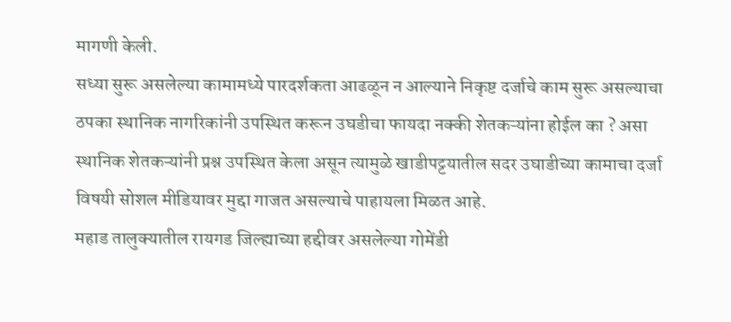मागणी केली.
सध्या सुरू असलेल्या कामामध्ये पारदर्शकता आढळून न आल्याने निकृष्ट दर्जाचे काम सुरू असल्याचा ठपका स्थानिक नागरिकांनी उपस्थित करून उघडीचा फायदा नक्की शेतकऱ्यांना होईल का ? असा स्थानिक शेतकऱ्यांनी प्रश्न उपस्थित केला असून त्यामुळे खाडीपट्टयातील सदर उघाडीच्या कामाचा दर्जा विषयी सोशल मीडियावर मुद्दा गाजत असल्याचे पाहायला मिळत आहे.
महाड तालुक्यातील रायगड जिल्ह्याच्या हद्दीवर असलेल्या गोमेंडी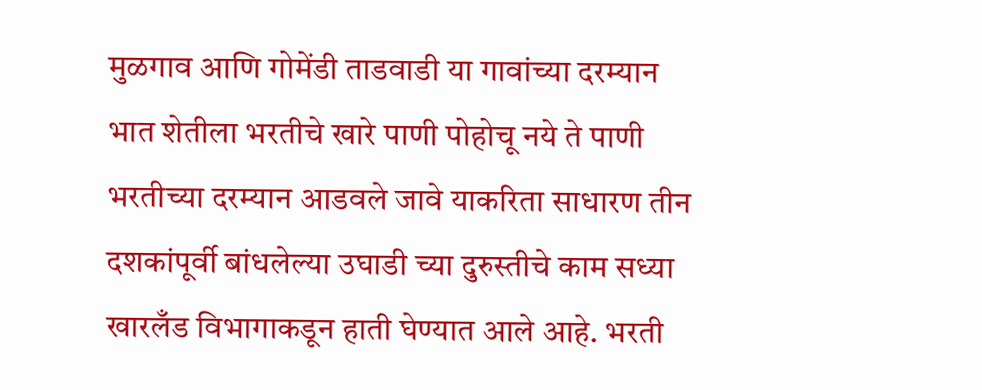मुळगाव आणि गोमेंडी ताडवाडी या गावांच्या दरम्यान भात शेतीला भरतीचे खारे पाणी पोहोचू नये ते पाणी भरतीच्या दरम्यान आडवले जावे याकरिता साधारण तीन दशकांपूर्वी बांधलेल्या उघाडी च्या दुरुस्तीचे काम सध्या खारलँड विभागाकडून हाती घेण्यात आले आहे. भरती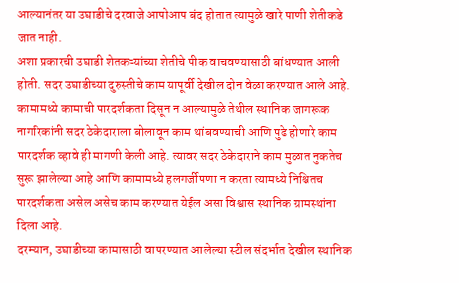आल्यानंतर या उघाडीचे दरवाजे आपोआप बंद होतात त्यामुळे खारे पाणी शेतीकडे जात नाही.
अशा प्रकारची उघाडी शेतकऱ्यांच्या शेतीचे पीक वाचवण्यासाठी बांधण्यात आली होती. सदर उघाडीच्या दुरुस्तीचे काम यापूर्वी देखील दोन वेळा करण्यात आले आहे. कामामध्ये कामाची पारदर्शकता दिसून न आल्यामुळे तेथील स्थानिक जागरूक नागरिकांनी सदर ठेकेदाराला बोलावून काम थांबवण्याची आणि पुढे होणारे काम पारदर्शक व्हावे ही मागणी केली आहे. त्यावर सदर ठेकेदाराने काम मुळात नुकतेच सुरू झालेल्या आहे आणि कामामध्ये हलगर्जीपणा न करता त्यामध्ये निश्चितच पारदर्शकता असेल असेच काम करण्यात येईल असा विश्वास स्थानिक ग्रामस्थांना दिला आहे.
दरम्यान, उघाडीच्या कामासाठी वापरण्यात आलेल्या स्टील संदर्भात देखील स्थानिक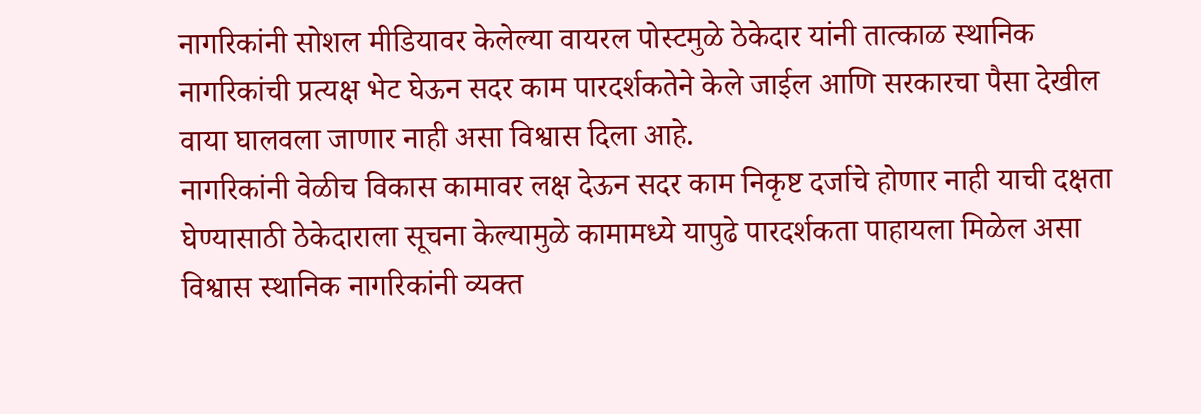नागरिकांनी सोशल मीडियावर केलेल्या वायरल पोस्टमुळे ठेकेदार यांनी तात्काळ स्थानिक नागरिकांची प्रत्यक्ष भेट घेऊन सदर काम पारदर्शकतेने केले जाईल आणि सरकारचा पैसा देखील वाया घालवला जाणार नाही असा विश्वास दिला आहे.
नागरिकांनी वेळीच विकास कामावर लक्ष देऊन सदर काम निकृष्ट दर्जाचे होणार नाही याची दक्षता घेण्यासाठी ठेकेदाराला सूचना केल्यामुळे कामामध्ये यापुढे पारदर्शकता पाहायला मिळेल असा विश्वास स्थानिक नागरिकांनी व्यक्त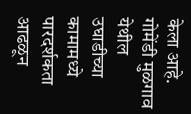केला आहे.
गोमेंडी मुळगाव येथील उघाडीच्या कामामध्ये पारदर्शकता आढळून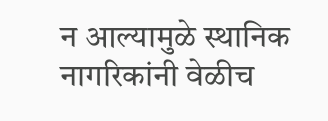न आल्यामुळे स्थानिक नागरिकांनी वेळीच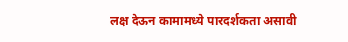लक्ष देऊन कामामध्ये पारदर्शकता असावी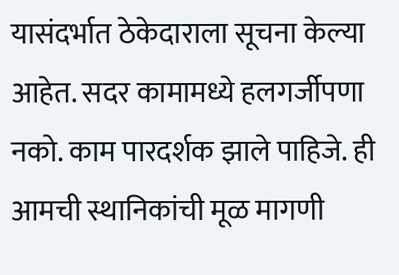यासंदर्भात ठेकेदाराला सूचना केल्या आहेत. सदर कामामध्ये हलगर्जीपणा नको. काम पारदर्शक झाले पाहिजे. ही आमची स्थानिकांची मूळ मागणी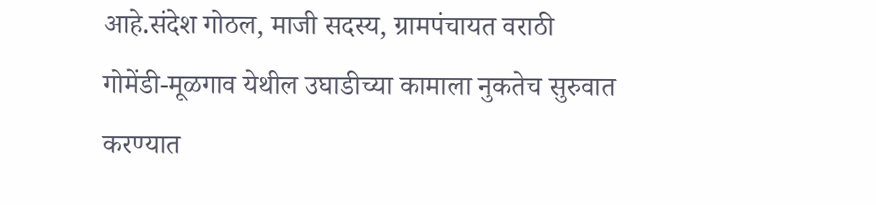आहे.संदेश गोठल, माजी सदस्य, ग्रामपंचायत वराठी
गोमेंडी-मूळगाव येथील उघाडीच्या कामाला नुकतेच सुरुवात करण्यात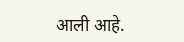आली आहे.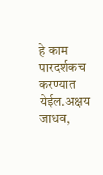हे काम पारदर्शकच करण्यात येईल.अक्षय जाधव,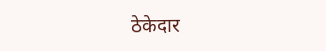ठेकेदार